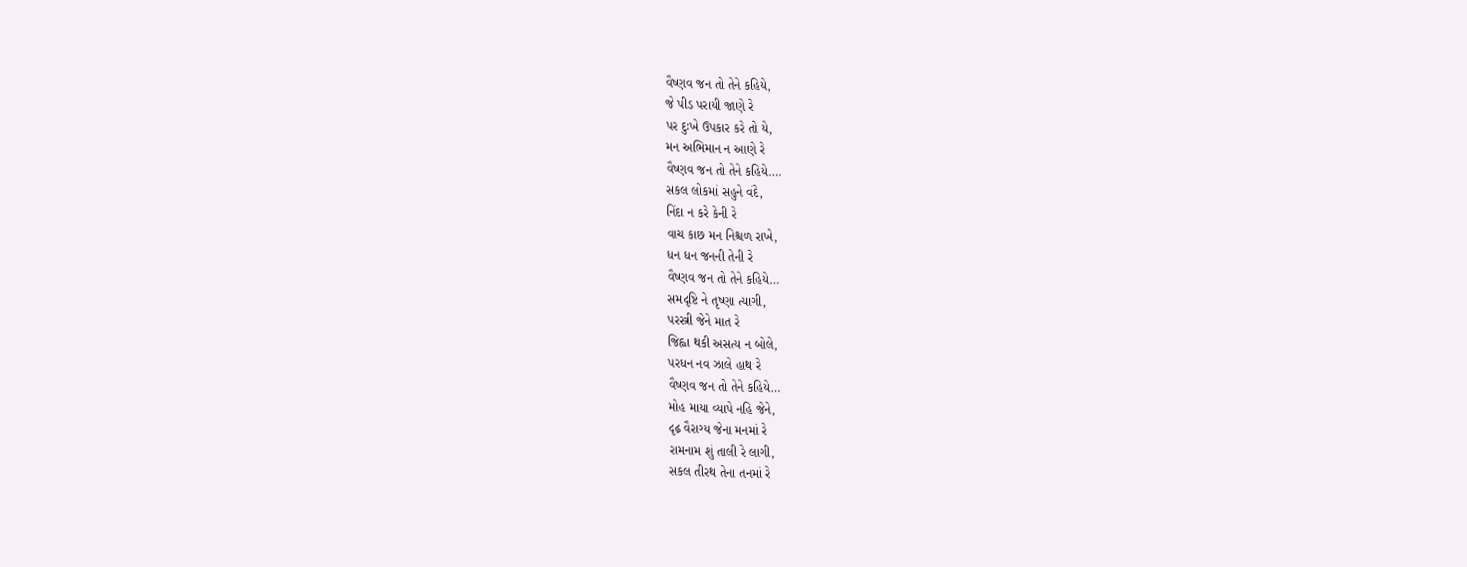વૈષ્ણવ જન તો તેને કહિયે,
જે પીડ પરાયી જાણે રે
પર દુઃખે ઉપકાર કરે તો યે,
મન અભિમાન ન આણે રે
વૈષ્ણવ જન તો તેને કહિયે….
સકલ લોકમાં સહુને વંદે,
નિંદા ન કરે કેની રે
વાચ કાછ મન નિશ્ચળ રાખે,
ધન ધન જનની તેની રે
વૈષ્ણવ જન તો તેને કહિયે…
સમદૃષ્ટિ ને તૃષ્ણા ત્યાગી,
પરસ્ત્રી જેને માત રે
જિહ્વા થકી અસત્ય ન બોલે,
પરધન નવ ઝાલે હાથ રે
વૈષ્ણવ જન તો તેને કહિયે…
મોહ માયા વ્યાપે નહિ જેને,
દૃઢ઼ વૈરાગ્ય જેના મનમાં રે
રામનામ શું તાલી રે લાગી,
સકલ તીરથ તેના તનમાં રે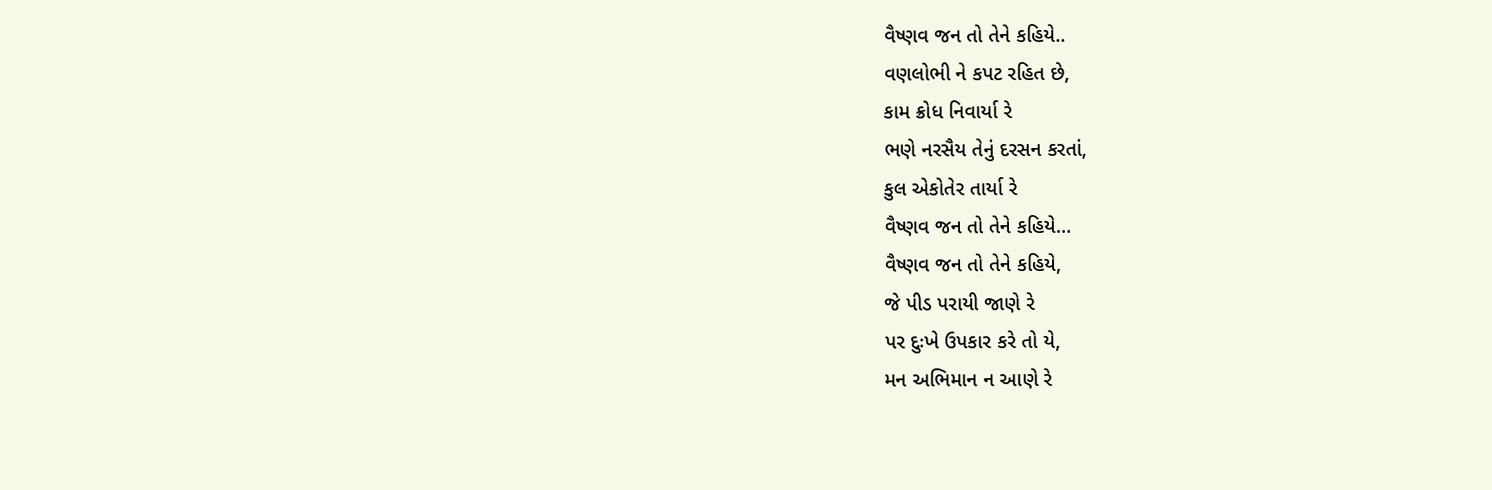વૈષ્ણવ જન તો તેને કહિયે..
વણલોભી ને કપટ રહિત છે,
કામ ક્રોધ નિવાર્યા રે
ભણે નરસૈય તેનું દરસન કરતાં,
કુલ એકોતેર તાર્યા રે
વૈષ્ણવ જન તો તેને કહિયે…
વૈષ્ણવ જન તો તેને કહિયે,
જે પીડ પરાયી જાણે રે
પર દુઃખે ઉપકાર કરે તો યે,
મન અભિમાન ન આણે રે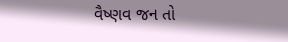વૈષ્ણવ જન તો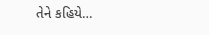તેને કહિયે…